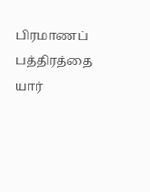பிரமாணப் பத்திரத்தை யார்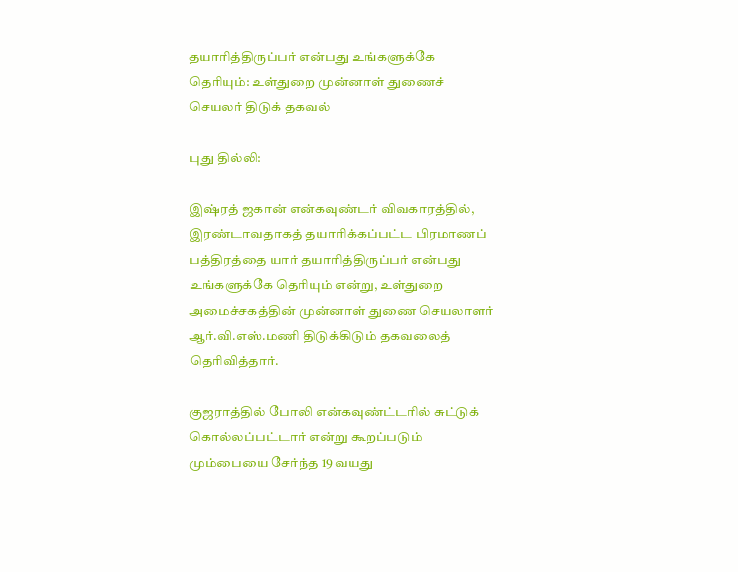தயாரித்திருப்பர் என்பது உங்களுக்கே தெரியும்: உள்துறை முன்னாள் துணைச் செயலர் திடுக் தகவல்

புது தில்லி:

இஷ்ரத் ஜகான் என்கவுண்டர் விவகாரத்தில், இரண்டாவதாகத் தயாரிக்கப்பட்ட பிரமாணப் பத்திரத்தை யார் தயாரித்திருப்பர் என்பது உங்களுக்கே தெரியும் என்று, உள்துறை அமைச்சகத்தின் முன்னாள் துணை செயலாளர் ஆர்.வி.எஸ்.மணி திடுக்கிடும் தகவலைத் தெரிவித்தார்.

குஜராத்தில் போலி என்கவுண்ட்டரில் சுட்டுக் கொல்லப்பட்டார் என்று கூறப்படும் மும்பையை சேர்ந்த 19 வயது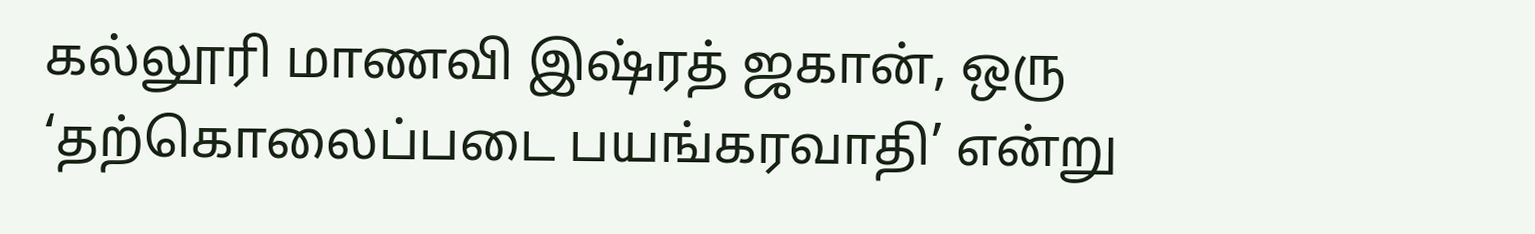கல்லூரி மாணவி இஷ்ரத் ஜகான், ஒரு ‘தற்கொலைப்படை பயங்கரவாதி’ என்று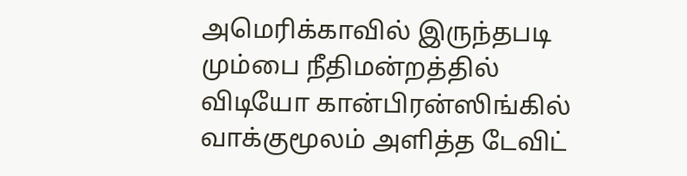அமெரிக்காவில் இருந்தபடி மும்பை நீதிமன்றத்தில் விடியோ கான்பிரன்ஸிங்கில் வாக்குமூலம் அளித்த டேவிட்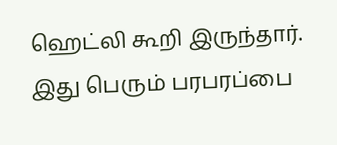ஹெட்லி கூறி இருந்தார். இது பெரும் பரபரப்பை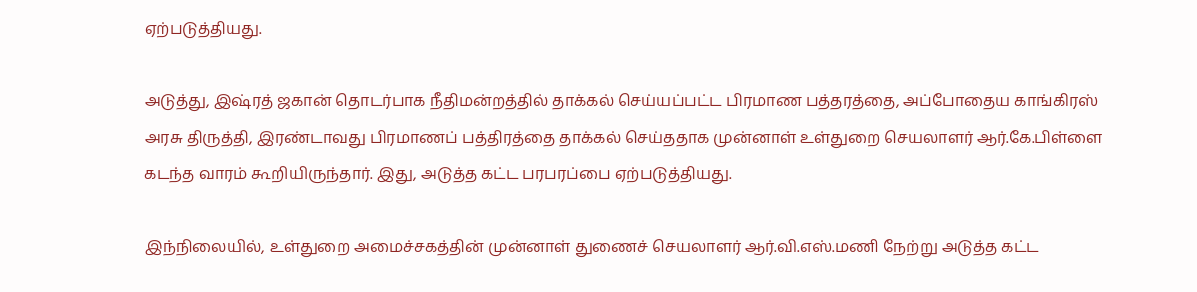ஏற்படுத்தியது.

அடுத்து, இஷ்ரத் ஜகான் தொடர்பாக நீதிமன்றத்தில் தாக்கல் செய்யப்பட்ட பிரமாண பத்தரத்தை, அப்போதைய காங்கிரஸ் அரசு திருத்தி, இரண்டாவது பிரமாணப் பத்திரத்தை தாக்கல் செய்ததாக முன்னாள் உள்துறை செயலாளர் ஆர்.கே.பிள்ளை கடந்த வாரம் கூறியிருந்தார். இது, அடுத்த கட்ட பரபரப்பை ஏற்படுத்தியது.

இந்நிலையில், உள்துறை அமைச்சகத்தின் முன்னாள் துணைச் செயலாளர் ஆர்.வி.எஸ்.மணி நேற்று அடுத்த கட்ட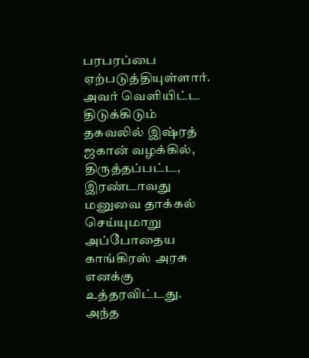பரபரப்பை ஏற்படுத்தியுள்ளார். அவர் வெளியிட்ட திடுக்கிடும் தகவலில் இஷ்ரத் ஜகான் வழக்கில், திருத்தப்பட்ட, இரண்டாவது மனுவை தாக்கல் செய்யுமாறு அப்போதைய காங்கிரஸ் அரசு எனக்கு உத்தரவிட்டது. அந்த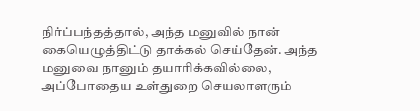நிர்ப்பந்தத்தால், அந்த மனுவில் நான் கையெழுத்திட்டு தாக்கல் செய்தேன். அந்த மனுவை நானும் தயாரிக்கவில்லை, அப்போதைய உள்துறை செயலாளரும்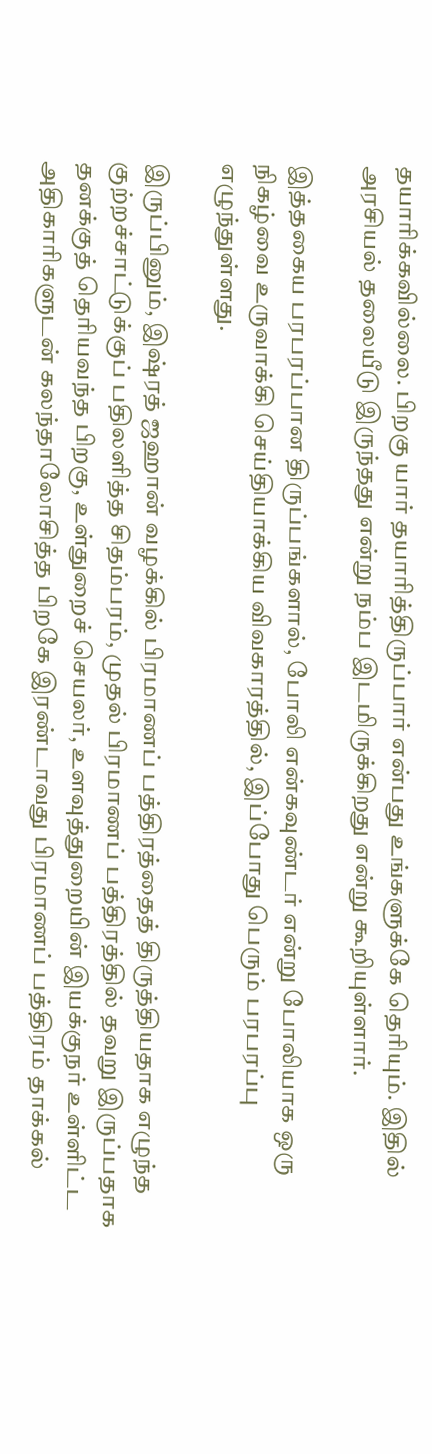தயாரிக்கவில்லை. பிறகு யார் தயாரித்திருப்பார் என்பது உங்களுக்கே தெரியும். இதில் அரசியல் தலையீடு இருந்தது என்று நம்ப இடமிருக்கிறது என்று கூறியுள்ளார்.

இத்தகைய பரபரப்பான திருப்பங்களால், போலி என்கவுண்டர் என்று போலியாக ஒரு நிகழ்வை உருவாக்கி செய்தியாக்கிய விவகாரத்தில், இப்போது பெரும் பரபரப்பு எழுந்துள்ளது.

இருப்பினும், இஷ்ரத் ஜஹான் வழக்கில் பிரமாணப் பத்திரத்தைத் திருத்தியதாக எழுந்த குற்றச்சாட்டுக்குப் பதிலளித்த சிதம்பரம், முதல் பிரமாணப் பத்திரத்தில் தவறு இருப்பதாக தனக்குத் தெரியவந்த பிறகு, உள்துறைச் செயலர், உளவுத்துறையின் இயக்குநர் உள்ளிட்ட அதிகாரிகளுடன் கலந்தாலோசித்த பிறகே இரண்டாவது பிரமாணப் பத்திரம் தாக்கல்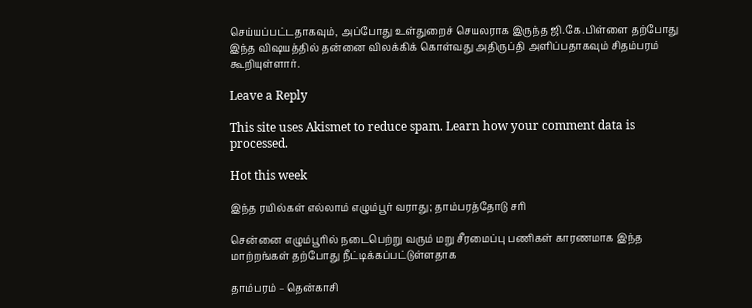செய்யப்பட்டதாகவும், அப்போது உள்துறைச் செயலராக இருந்த ஜி.கே.பிள்ளை தற்போது இந்த விஷயத்தில் தன்னை விலக்கிக் கொள்வது அதிருப்தி அளிப்பதாகவும் சிதம்பரம் கூறியுள்ளார்.

Leave a Reply

This site uses Akismet to reduce spam. Learn how your comment data is processed.

Hot this week

இந்த ரயில்கள் எல்லாம் எழும்பூர் வராது; தாம்பரத்தோடு சரி

சென்னை எழும்பூரில் நடைபெற்று வரும் மறு சீரமைப்பு பணிகள் காரணமாக இந்த மாற்றங்கள் தற்போது நீட்டிக்கப்பட்டுள்ளதாக‌

தாம்பரம் – தென்காசி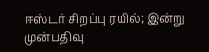ஈஸ்டர் சிறப்பு ரயில்; இன்று முன்பதிவு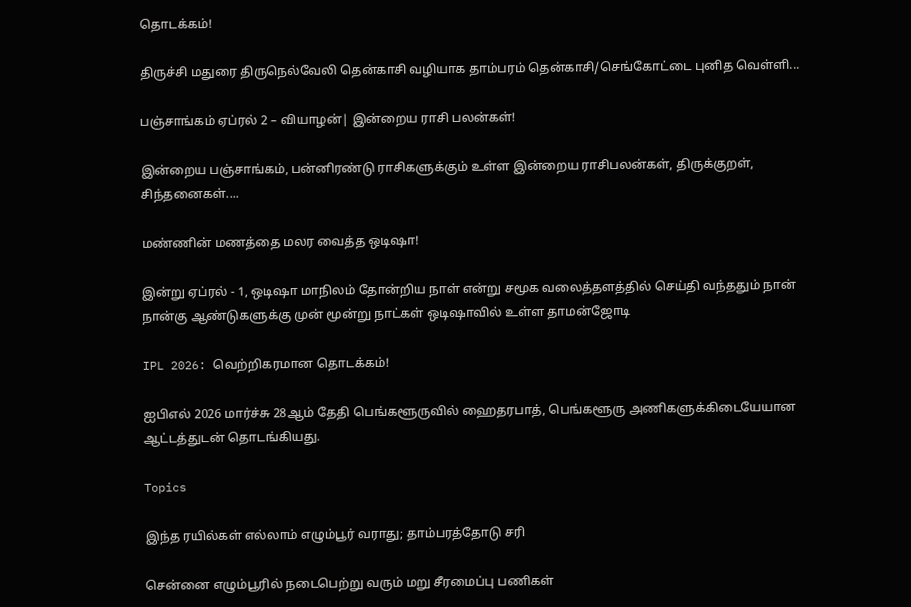தொடக்கம்!

திருச்சி மதுரை திருநெல்வேலி தென்காசி வழியாக தாம்பரம் தென்காசி/செங்கோட்டை புனித வெள்ளி...

பஞ்சாங்கம் ஏப்ரல் 2 – வியாழன்| இன்றைய ராசி பலன்கள்!

இன்றைய பஞ்சாங்கம், பன்னிரண்டு ராசிகளுக்கும் உள்ள இன்றைய ராசிபலன்கள், திருக்குறள், சிந்தனைகள்....

மண்ணின் மணத்தை மலர வைத்த ஒடிஷா!

இன்று ஏப்ரல் - 1, ஒடிஷா மாநிலம் தோன்றிய நாள் என்று சமூக வலைத்தளத்தில் செய்தி வந்ததும் நான் நான்கு ஆண்டுகளுக்கு முன் மூன்று நாட்கள் ஒடிஷாவில் உள்ள தாமன்ஜோடி

IPL 2026: வெற்றிகரமான தொடக்கம்!

ஐபிஎல் 2026 மார்ச்சு 28ஆம் தேதி பெங்களூருவில் ஹைதரபாத், பெங்களூரு அணிகளுக்கிடையேயான ஆட்டத்துடன் தொடங்கியது.

Topics

இந்த ரயில்கள் எல்லாம் எழும்பூர் வராது; தாம்பரத்தோடு சரி

சென்னை எழும்பூரில் நடைபெற்று வரும் மறு சீரமைப்பு பணிகள்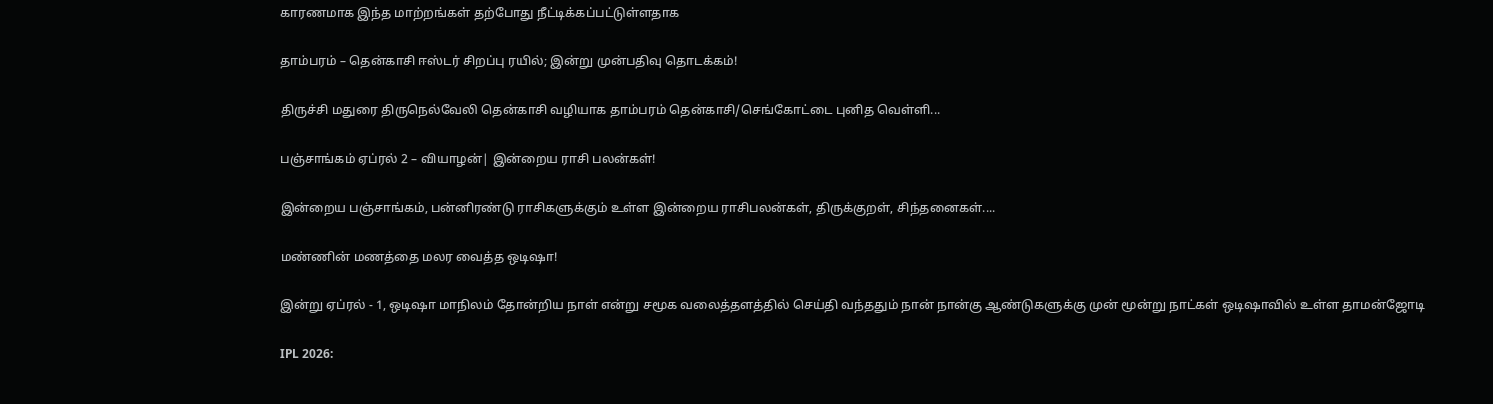காரணமாக இந்த மாற்றங்கள் தற்போது நீட்டிக்கப்பட்டுள்ளதாக‌

தாம்பரம் – தென்காசி ஈஸ்டர் சிறப்பு ரயில்; இன்று முன்பதிவு தொடக்கம்!

திருச்சி மதுரை திருநெல்வேலி தென்காசி வழியாக தாம்பரம் தென்காசி/செங்கோட்டை புனித வெள்ளி...

பஞ்சாங்கம் ஏப்ரல் 2 – வியாழன்| இன்றைய ராசி பலன்கள்!

இன்றைய பஞ்சாங்கம், பன்னிரண்டு ராசிகளுக்கும் உள்ள இன்றைய ராசிபலன்கள், திருக்குறள், சிந்தனைகள்....

மண்ணின் மணத்தை மலர வைத்த ஒடிஷா!

இன்று ஏப்ரல் - 1, ஒடிஷா மாநிலம் தோன்றிய நாள் என்று சமூக வலைத்தளத்தில் செய்தி வந்ததும் நான் நான்கு ஆண்டுகளுக்கு முன் மூன்று நாட்கள் ஒடிஷாவில் உள்ள தாமன்ஜோடி

IPL 2026: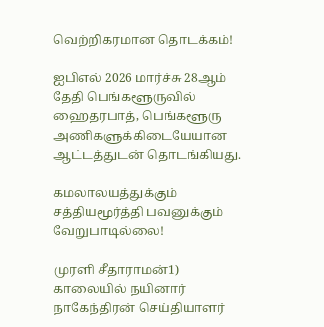வெற்றிகரமான தொடக்கம்!

ஐபிஎல் 2026 மார்ச்சு 28ஆம் தேதி பெங்களூருவில் ஹைதரபாத், பெங்களூரு அணிகளுக்கிடையேயான ஆட்டத்துடன் தொடங்கியது.

கமலாலயத்துக்கும் சத்தியமூர்த்தி பவனுக்கும் வேறுபாடில்லை!

முரளி சீதாராமன்1) காலையில் நயினார் நாகேந்திரன் செய்தியாளர்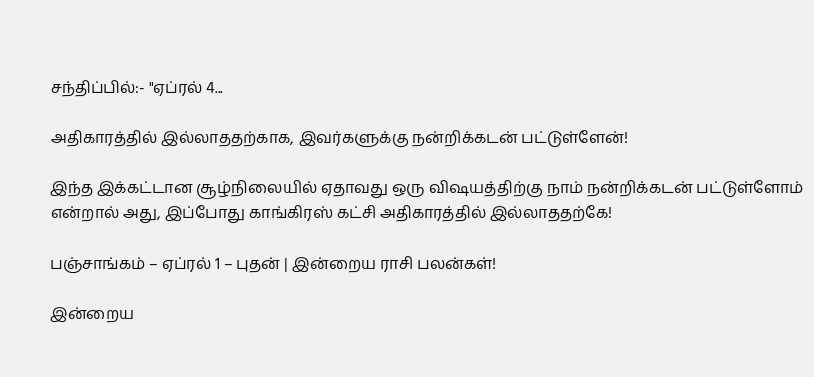சந்திப்பில்:- "ஏப்ரல் 4...

அதிகாரத்தில் இல்லாததற்காக, இவர்களுக்கு நன்றிக்கடன் பட்டுள்ளேன்!

இந்த இக்கட்டான சூழ்நிலையில் ஏதாவது ஒரு விஷயத்திற்கு நாம் நன்றிக்கடன் பட்டுள்ளோம் என்றால் அது, இப்போது காங்கிரஸ் கட்சி அதிகாரத்தில் இல்லாததற்கே!

பஞ்சாங்கம் – ஏப்ரல் 1 – புதன் | இன்றைய ராசி பலன்கள்!

இன்றைய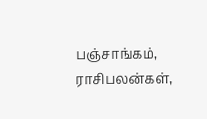பஞ்சாங்கம், ராசிபலன்கள்,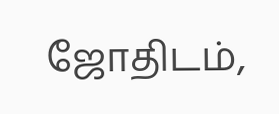ஜோதிடம்,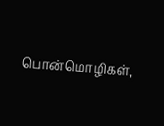பொன்மொழிகள்,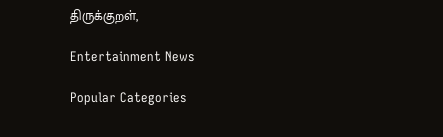திருக்குறள்,

Entertainment News

Popular Categories